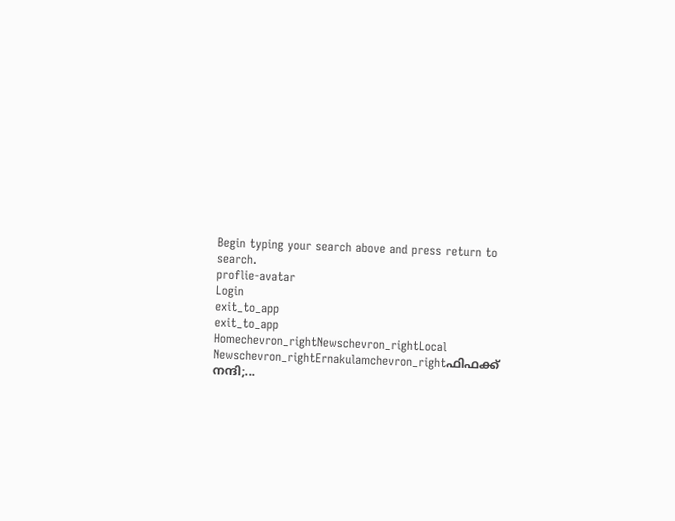Begin typing your search above and press return to search.
proflie-avatar
Login
exit_to_app
exit_to_app
Homechevron_rightNewschevron_rightLocal Newschevron_rightErnakulamchevron_rightഫിഫക്ക് നന്ദി;...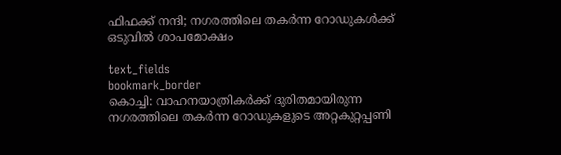ഫിഫക്ക് നന്ദി; നഗരത്തിലെ തകർന്ന റോഡുകൾക്ക് ഒടുവിൽ ശാപമോക്ഷം

text_fields
bookmark_border
കൊച്ചി: വാഹനയാത്രികർക്ക് ദുരിതമായിരുന്ന നഗരത്തിലെ തകർന്ന റോഡുകളുടെ അറ്റകുറ്റപ്പണി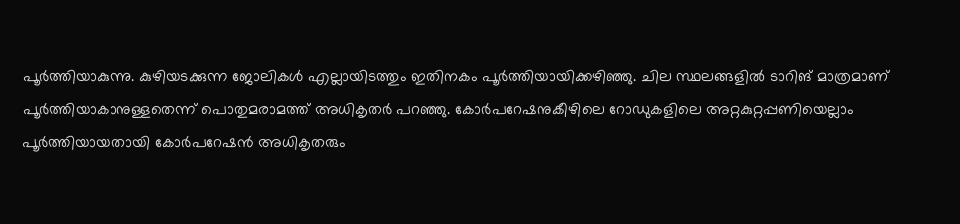പൂർത്തിയാകുന്നു. കുഴിയടക്കുന്ന ജോലികൾ എല്ലായിടത്തും ഇതിനകം പൂർത്തിയായിക്കഴിഞ്ഞു. ചില സ്ഥലങ്ങളിൽ ടാറിങ് മാത്രമാണ് പൂർത്തിയാകാനുള്ളതെന്ന് പൊതുമരാമത്ത് അധികൃതർ പറഞ്ഞു. കോർപറേഷനുകീഴിലെ റോഡുകളിലെ അറ്റകുറ്റപ്പണിയെല്ലാം പൂർത്തിയായതായി കോർപറേഷൻ അധികൃതരും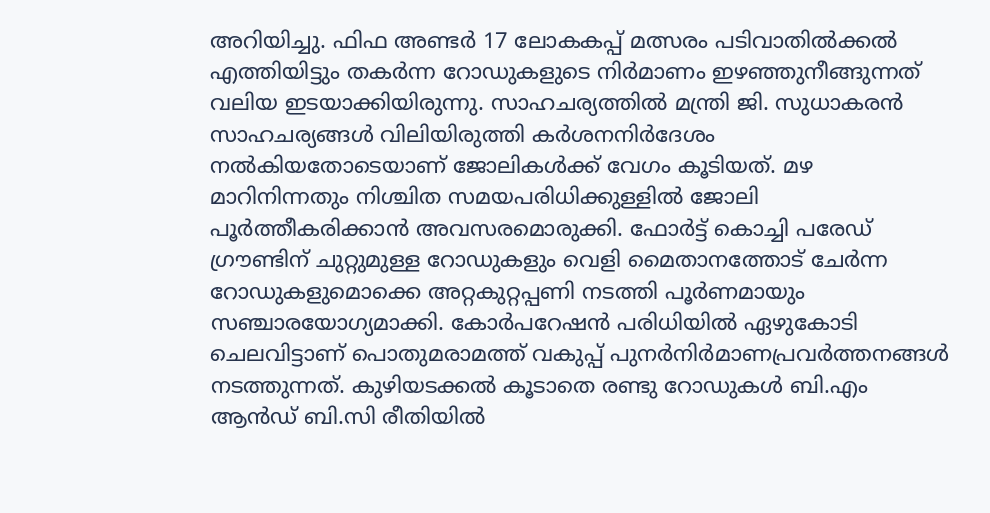അറിയിച്ചു. ഫിഫ അണ്ടർ 17 ലോകകപ്പ് മത്സരം പടിവാതിൽക്കൽ എത്തിയിട്ടും തകർന്ന റോഡുകളുടെ നിർമാണം ഇഴഞ്ഞുനീങ്ങുന്നത് വലിയ ഇടയാക്കിയിരുന്നു. സാഹചര്യത്തിൽ മന്ത്രി ജി. സുധാകരൻ സാഹചര്യങ്ങൾ വിലിയിരുത്തി കർശനനിർദേശം നൽകിയതോടെയാണ് ജോലികൾക്ക് വേഗം കൂടിയത്. മഴ മാറിനിന്നതും നിശ്ചിത സമയപരിധിക്കുള്ളിൽ ജോലി പൂർത്തീകരിക്കാൻ അവസരമൊരുക്കി. ഫോർട്ട് കൊച്ചി പരേഡ് ഗ്രൗണ്ടിന് ചുറ്റുമുള്ള റോഡുകളും വെളി മൈതാനത്തോട് ചേർന്ന റോഡുകളുമൊക്കെ അറ്റകുറ്റപ്പണി നടത്തി പൂർണമായും സഞ്ചാരയോഗ്യമാക്കി. കോർപറേഷൻ പരിധിയിൽ ഏഴുകോടി ചെലവിട്ടാണ് പൊതുമരാമത്ത് വകുപ്പ് പുനർനിർമാണപ്രവർത്തനങ്ങൾ നടത്തുന്നത്. കുഴിയടക്കൽ കൂടാതെ രണ്ടു റോഡുകൾ ബി.എം ആൻഡ് ബി.സി രീതിയിൽ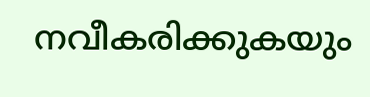നവീകരിക്കുകയും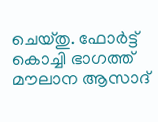ചെയ്തു. ഫോർട്ട് കൊച്ചി ഭാഗത്ത് മൗലാന ആസാദ്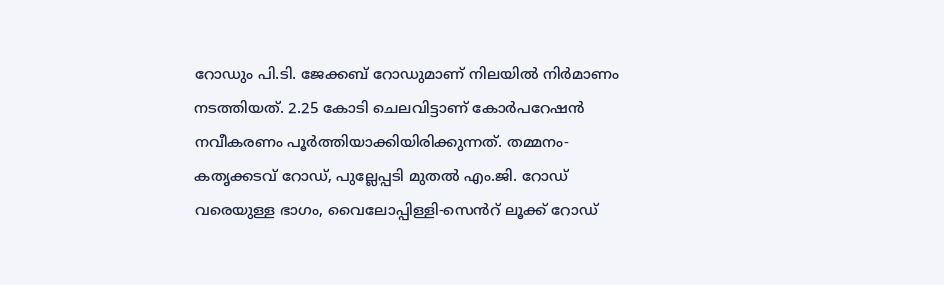റോഡും പി.ടി. ജേക്കബ് റോഡുമാണ് നിലയിൽ നിർമാണം നടത്തിയത്. 2.25 കോടി ചെലവിട്ടാണ് കോർപറേഷൻ നവീകരണം പൂർത്തിയാക്കിയിരിക്കുന്നത്. തമ്മനം-കതൃക്കടവ് റോഡ്, പുല്ലേപ്പടി മുതൽ എം.ജി. റോഡ് വരെയുള്ള ഭാഗം, വൈലോപ്പിള്ളി-സെൻറ് ലൂക്ക് റോഡ്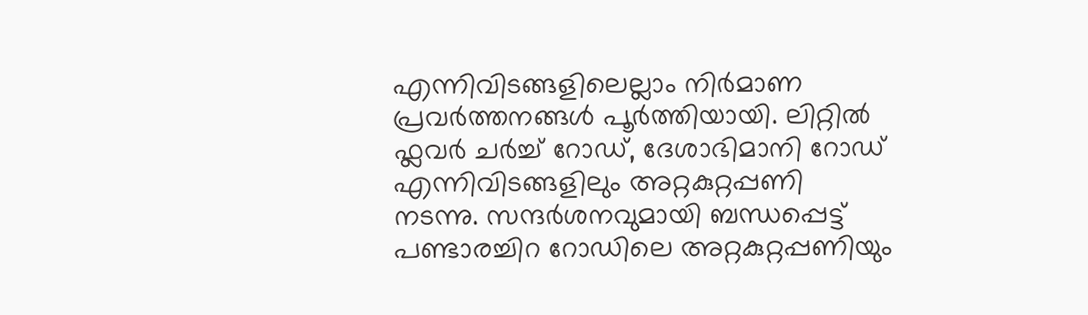എന്നിവിടങ്ങളിലെല്ലാം നിർമാണ പ്രവർത്തനങ്ങൾ പൂർത്തിയായി. ലിറ്റിൽ ഫ്ലവർ ചർച്ച് റോഡ്, ദേശാഭിമാനി റോഡ് എന്നിവിടങ്ങളിലും അറ്റകുറ്റപ്പണി നടന്നു. സന്ദർശനവുമായി ബന്ധപ്പെട്ട് പണ്ടാരച്ചിറ റോഡിലെ അറ്റകുറ്റപ്പണിയും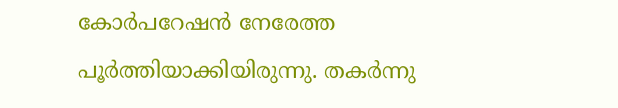കോർപറേഷൻ നേരേത്ത പൂർത്തിയാക്കിയിരുന്നു. തകർന്നു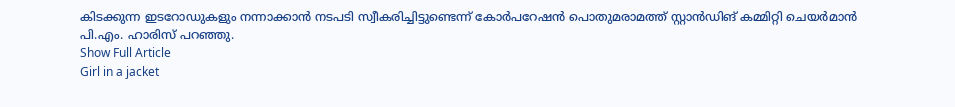കിടക്കുന്ന ഇടറോഡുകളും നന്നാക്കാൻ നടപടി സ്വീകരിച്ചിട്ടുണ്ടെന്ന് കോർപറേഷൻ പൊതുമരാമത്ത് സ്റ്റാൻഡിങ് കമ്മിറ്റി ചെയർമാൻ പി.എം. ഹാരിസ് പറഞ്ഞു.
Show Full Article
Girl in a jacket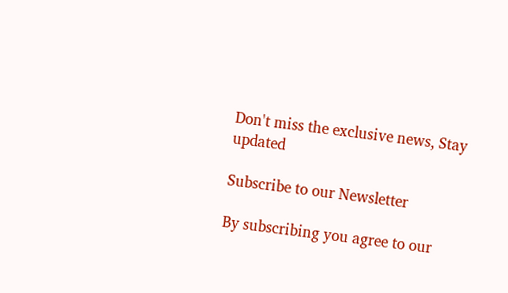Don't miss the exclusive news, Stay updated

Subscribe to our Newsletter

By subscribing you agree to our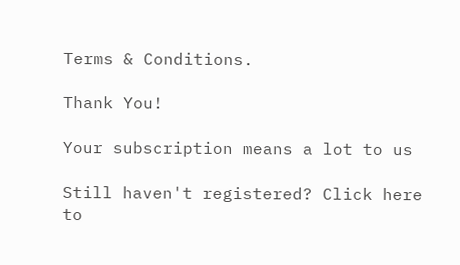Terms & Conditions.

Thank You!

Your subscription means a lot to us

Still haven't registered? Click here to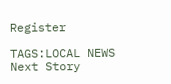Register

TAGS:LOCAL NEWS
Next Story